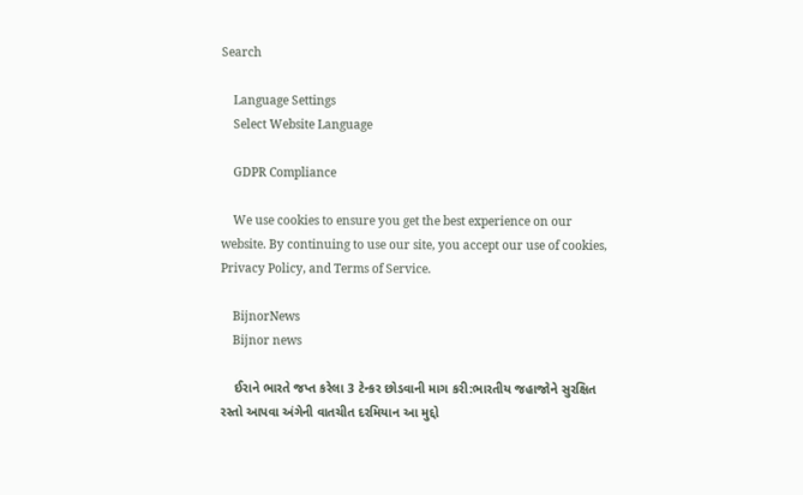Search

    Language Settings
    Select Website Language

    GDPR Compliance

    We use cookies to ensure you get the best experience on our website. By continuing to use our site, you accept our use of cookies, Privacy Policy, and Terms of Service.

    BijnorNews
    Bijnor news

    ઈરાને ભારતે જપ્ત કરેલા 3 ટેન્કર છોડવાની માગ કરી:ભારતીય જહાજોને સુરક્ષિત રસ્તો આપવા અંગેની વાતચીત દરમિયાન આ મુદ્દો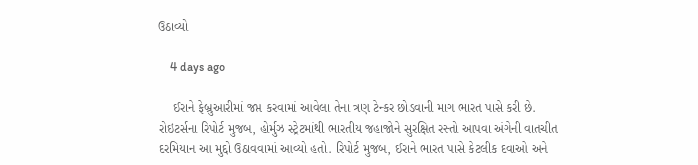ઉઠાવ્યો

    4 days ago

    ઈરાને ફેબ્રુઆરીમાં જપ્ત કરવામાં આવેલા તેના ત્રણ ટેન્કર છોડવાની માગ ભારત પાસે કરી છે. રોઇટર્સના રિપોર્ટ મુજબ, હોર્મુઝ સ્ટ્રેટમાંથી ભારતીય જહાજોને સુરક્ષિત રસ્તો આપવા અંગેની વાતચીત દરમિયાન આ મુદ્દો ઉઠાવવામાં આવ્યો હતો. રિપોર્ટ મુજબ, ઈરાને ભારત પાસે કેટલીક દવાઓ અને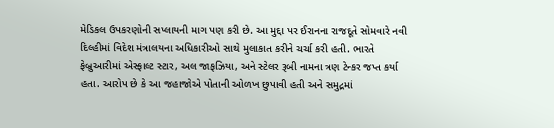મેડિકલ ઉપકરણોની સપ્લાયની માગ પણ કરી છે. આ મુદ્દા પર ઈરાનના રાજદૂતે સોમવારે નવી દિલ્હીમાં વિદેશ મંત્રાલયના અધિકારીઓ સાથે મુલાકાત કરીને ચર્ચા કરી હતી. ભારતે ફેબ્રુઆરીમાં એસ્ફાલ્ટ સ્ટાર, અલ જાફઝિયા, અને સ્ટેલર રૂબી નામના ત્રણ ટેન્કર જપ્ત કર્યા હતા. આરોપ છે કે આ જહાજોએ પોતાની ઓળખ છુપાવી હતી અને સમુદ્રમાં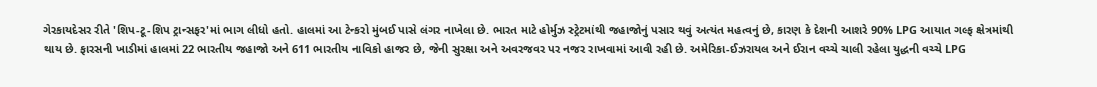ગેરકાયદેસર રીતે 'શિપ-ટૂ-શિપ ટ્રાન્સફર'માં ભાગ લીધો હતો. હાલમાં આ ટેન્કરો મુંબઈ પાસે લંગર નાખેલા છે. ભારત માટે હોર્મુઝ સ્ટ્રેટમાંથી જહાજોનું પસાર થવું અત્યંત મહત્વનું છે, કારણ કે દેશની આશરે 90% LPG આયાત ગલ્ફ ક્ષેત્રમાંથી થાય છે. ફારસની ખાડીમાં હાલમાં 22 ભારતીય જહાજો અને 611 ભારતીય નાવિકો હાજર છે, જેની સુરક્ષા અને અવરજવર પર નજર રાખવામાં આવી રહી છે. અમેરિકા-ઈઝરાયલ અને ઈરાન વચ્ચે ચાલી રહેલા યુદ્ધની વચ્ચે LPG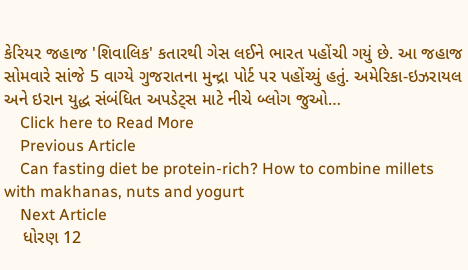કેરિયર જહાજ 'શિવાલિક' કતારથી ગેસ લઈને ભારત પહોંચી ગયું છે. આ જહાજ સોમવારે સાંજે 5 વાગ્યે ગુજરાતના મુન્દ્રા પોર્ટ પર પહોંચ્યું હતું. અમેરિકા-ઇઝરાયલ અને ઇરાન યુદ્ધ સંબંધિત અપડેટ્સ માટે નીચે બ્લોગ જુઓ…
    Click here to Read More
    Previous Article
    Can fasting diet be protein-rich? How to combine millets with makhanas, nuts and yogurt
    Next Article
    ધોરણ 12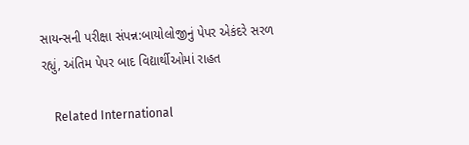સાયન્સની પરીક્ષા સંપન્ન:બાયોલોજીનું પેપર એકંદરે સરળ રહ્યું, અંતિમ પેપર બાદ વિદ્યાર્થીઓમાં રાહત

    Related International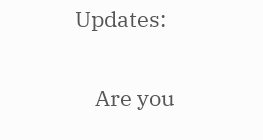Updates:

    Are you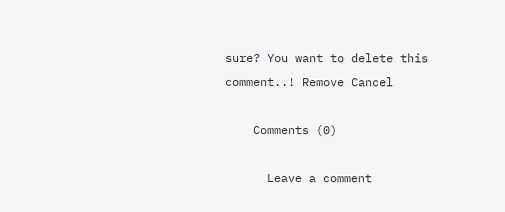sure? You want to delete this comment..! Remove Cancel

    Comments (0)

      Leave a comment